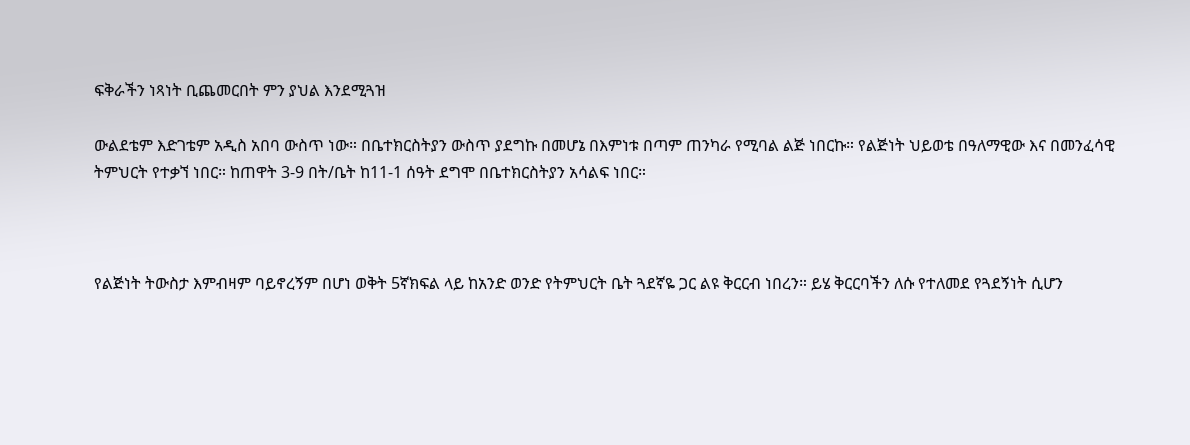ፍቅራችን ነጻነት ቢጨመርበት ምን ያህል እንደሚጓዝ

ውልደቴም እድገቴም አዲስ አበባ ውስጥ ነው። በቤተክርስትያን ውስጥ ያደግኩ በመሆኔ በእምነቱ በጣም ጠንካራ የሚባል ልጅ ነበርኩ። የልጅነት ህይወቴ በዓለማዊው እና በመንፈሳዊ ትምህርት የተቃኘ ነበር። ከጠዋት 3-9 በት/ቤት ከ11-1 ሰዓት ደግሞ በቤተክርስትያን አሳልፍ ነበር።



የልጅነት ትውስታ እምብዛም ባይኖረኝም በሆነ ወቅት 5ኛክፍል ላይ ከአንድ ወንድ የትምህርት ቤት ጓደኛዬ ጋር ልዩ ቅርርብ ነበረን። ይሄ ቅርርባችን ለሱ የተለመደ የጓደኝነት ሲሆን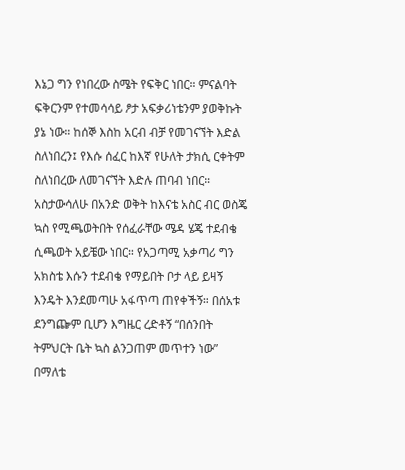እኔጋ ግን የነበረው ስሜት የፍቅር ነበር። ምናልባት ፍቅርንም የተመሳሳይ ፆታ አፍቃሪነቴንም ያወቅኩት ያኔ ነው። ከሰኞ እስከ አርብ ብቻ የመገናኘት እድል ስለነበረን፤ የእሱ ሰፈር ከእኛ የሁለት ታክሲ ርቀትም ስለነበረው ለመገናኘት እድሉ ጠባብ ነበር። አስታውሳለሁ በአንድ ወቅት ከእናቴ አስር ብር ወስጄ ኳስ የሚጫወትበት የሰፈራቸው ሜዳ ሄጄ ተደብቄ ሲጫወት አይቼው ነበር። የአጋጣሚ አቃጣሪ ግን አክስቴ እሱን ተደብቄ የማይበት ቦታ ላይ ይዛኝ እንዴት እንደመጣሁ አፋጥጣ ጠየቀችኝ። በሰአቱ ደንግጬም ቢሆን እግዜር ረድቶኝ “በሰንበት ትምህርት ቤት ኳስ ልንጋጠም መጥተን ነው” በማለቴ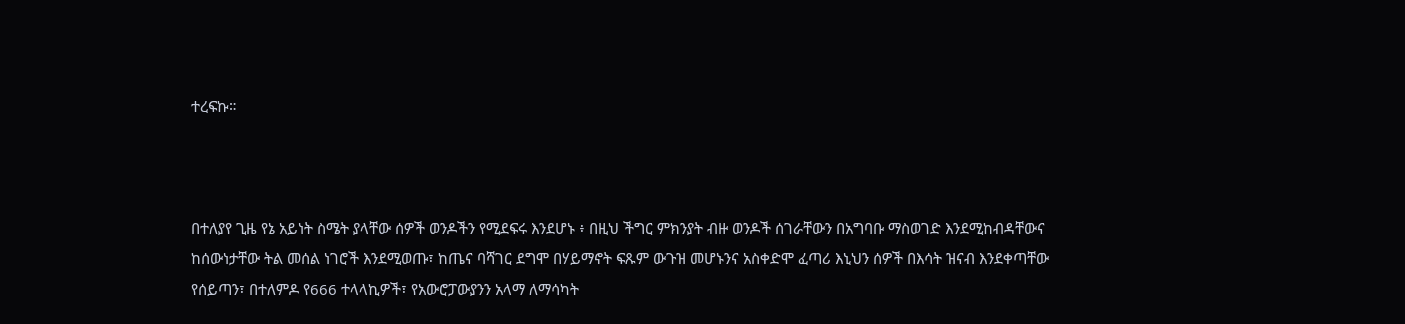ተረፍኩ።



በተለያየ ጊዜ የኔ አይነት ስሜት ያላቸው ሰዎች ወንዶችን የሚደፍሩ እንደሆኑ ፥ በዚህ ችግር ምክንያት ብዙ ወንዶች ሰገራቸውን በአግባቡ ማስወገድ እንደሚከብዳቸውና ከሰውነታቸው ትል መሰል ነገሮች እንደሚወጡ፣ ከጤና ባሻገር ደግሞ በሃይማኖት ፍጹም ውጉዝ መሆኑንና አስቀድሞ ፈጣሪ እኒህን ሰዎች በእሳት ዝናብ እንደቀጣቸው የሰይጣን፣ በተለምዶ የ666 ተላላኪዎች፣ የአውሮፓውያንን አላማ ለማሳካት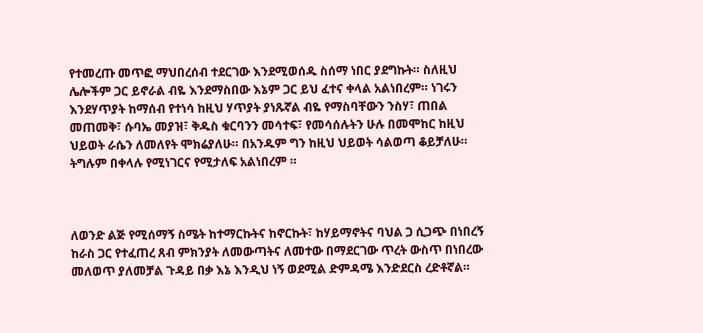የተመረጡ መጥፎ ማህበረሰብ ተደርገው እንደሚወሰዱ ስሰማ ነበር ያደግኩት። ስለዚህ ሌሎችም ጋር ይኖራል ብዬ እንደማስበው እኔም ጋር ይህ ፈተና ቀላል አልነበረም። ነገሩን እንደሃጥያት ከማሰብ የተነሳ ከዚህ ሃጥያት ያነጹኛል ብዬ የማስባቸውን ንስሃ፣ ጠበል መጠመቅ፣ ሱባኤ መያዝ፣ ቅዱስ ቁርባንን መሳተፍ፣ የመሳሰሉትን ሁሉ በመሞከር ከዚህ ህይወት ራሴን ለመለየት ሞክሬያለሁ። በአንዱም ግን ከዚህ ህይወት ሳልወጣ ቆይቻለሁ። ትግሉም በቀላሉ የሚነገርና የሚታለፍ አልነበረም ።



ለወንድ ልጅ የሚሰማኝ ስሜት ከተማርኩትና ከኖርኩት፣ ከሃይማኖትና ባህል ጋ ሲጋጭ በነበረኝ ከራስ ጋር የተፈጠረ ጸብ ምክንያት ለመውጣትና ለመተው በማደርገው ጥረት ውስጥ በነበረው መለወጥ ያለመቻል ጉዳይ በቃ እኔ እንዲህ ነኝ ወደሚል ድምዳሜ እንድደርስ ረድቶኛል።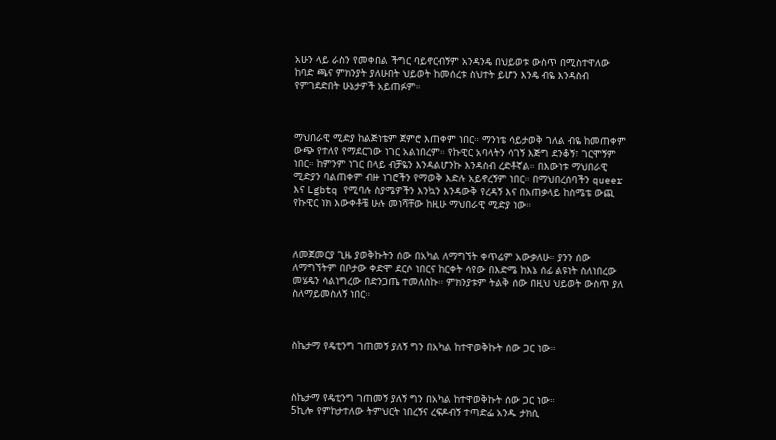አሁን ላይ ራስን የመቀበል ችግር ባይኖርብኝም አንዳንዴ በህይወቱ ውስጥ በሚስተዋለው ከባድ ጫና ምክንያት ያለሁበት ህይወት ከመሰረቱ ስህተት ይሆን እንዴ ብዬ እንዳስብ የምገደድበት ሁኔታዎች አይጠፉም።



ማህበራዊ ሚድያ ከልጅነቴም ጀምሮ እጠቀም ነበር። ማንነቴ ሳይታወቅ ገለል ብዬ ከመጠቀም ውጭ የተለየ የማደርገው ነገር አልነበረም። የኩዊር አባላትን ሳገኝ እጅግ ደንቆኝ፣ ገርሞኝም ነበር። ከምንም ነገር በላይ ብቻዬን እንዳልሆንኩ እንዳስብ ረድቶኛል። በእውነቱ ማህበራዊ ሚድያን ባልጠቀም ብዙ ነገሮችን የማወቅ እድሉ አይኖረኝም ነበር። በማህበረሰባችን queer እና Lgbtq የሚባሉ ስያሜዎችን እንኳን እንዳውቅ የረዳኝ እና በአጠቃላይ ከስሜቴ ውጪ የኩዊር ነክ እውቀቶቼ ሁሉ መነሻቸው ከዚሁ ማህበራዊ ሚድያ ነው።



ለመጀመርያ ጊዜ ያወቅኩትን ሰው በአካል ለማግኘት ቀጥሬም አውቃለሁ። ያንን ሰው ለማግኘትም በቦታው ቀድሞ ደርሶ ነበርና ከርቀት ሳየው በእድሜ ከእኔ ሰፊ ልዩነት ስለነበረው መሄዴን ሳልነግረው በድንጋጤ ተመለስኩ። ምክንያቱም ትልቅ ሰው በዚህ ህይወት ውስጥ ያለ ስለማይመስለኝ ነበር።



ስኬታማ የዴቲንግ ገጠመኝ ያለኝ ግን በአካል ከተዋወቅኩት ሰው ጋር ነው።



ስኬታማ የዴቲንግ ገጠመኝ ያለኝ ግን በአካል ከተዋወቅኩት ሰው ጋር ነው።
5ኪሎ የምከታተለው ትምህርት ነበረኝና ረፍዶብኝ ተጣድፌ አንዱ ታክሲ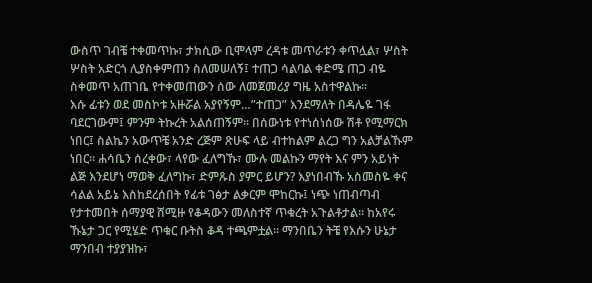ውስጥ ገብቼ ተቀመጥኩ፣ ታክሲው ቢሞላም ረዳቱ መጥራቱን ቀጥሏል፣ ሦስት ሦስት አድርጎ ሊያስቀምጠን ስለመሠለኝ፤ ተጠጋ ሳልባል ቀድሜ ጠጋ ብዬ ስቀመጥ አጠገቤ የተቀመጠውን ሰው ለመጀመሪያ ግዜ አስተዋልኩ።
እሱ ፊቱን ወደ መስኮቱ አዙሯል አያየኝም…”ተጠጋ” እንደማለት በዳሌዬ ገፋ ባደርገውም፤ ምንም ትኩረት አልሰጠኝም። በሰውነቱ የተነሰነሰው ሽቶ የሚማርክ ነበር፤ ስልኬን አውጥቼ አንድ ረጅም ጽሁፍ ላይ ብተከልም ልረጋ ግን አልቻልኹም ነበር። ሐሳቤን ሰረቀው፣ ላየው ፈለግኹ፣ ሙሉ መልኩን ማየት እና ምን አይነት ልጅ እንደሆነ ማወቅ ፈለግኩ፣ ድምጹስ ያምር ይሆን? እያነበብኹ አስመስዬ ቀና ሳልል አይኔ እስከደረሰበት የፊቱ ገፅታ ልቃርም ሞከርኩ፤ ነጭ ነጠብጣብ የታተመበት ሰማያዊ ሸሚዙ የቆዳውን መለስተኛ ጥቁረት አጉልቶታል። ከአየሩ ኹኔታ ጋር የሚሄድ ጥቁር ቡትስ ቆዳ ተጫምቷል። ማንበቤን ትቼ የእሱን ሁኔታ ማንበብ ተያያዝኩ፣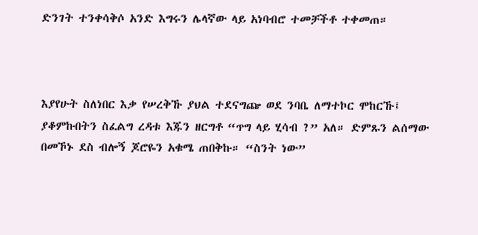ድንገት ተንቀሳቅሶ አንድ እግሩን ሌላኛው ላይ አነባብሮ ተመቻችቶ ተቀመጠ።



እያየሁት ስለነበር እቃ የሠረቅኹ ያህል ተደናግጬ ወደ ንባቤ ለማተኮር ሞከርኹ፤ ያቆምኩበትን ስፈልግ ረዳቱ እጁን ዘርግቶ “ጥግ ላይ ሂሳብ ?” አለ። ድምጹን ልሰማው በመኾኑ ደስ ብሎኝ ጆሮዬን አቁሜ ጠበቅኩ። “ስንት ነው”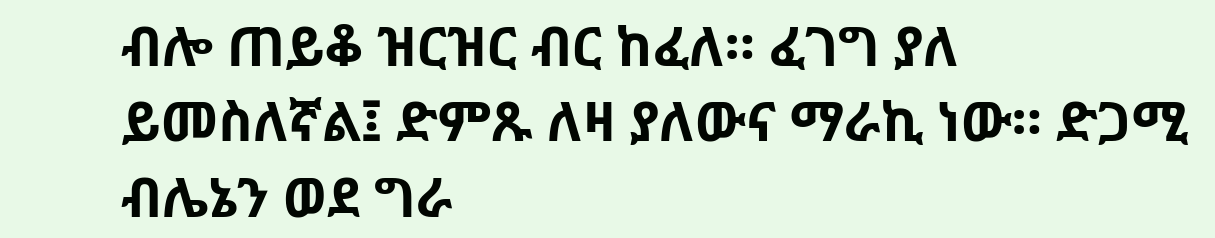ብሎ ጠይቆ ዝርዝር ብር ከፈለ። ፈገግ ያለ ይመስለኛል፤ ድምጹ ለዛ ያለውና ማራኪ ነው። ድጋሚ ብሌኔን ወደ ግራ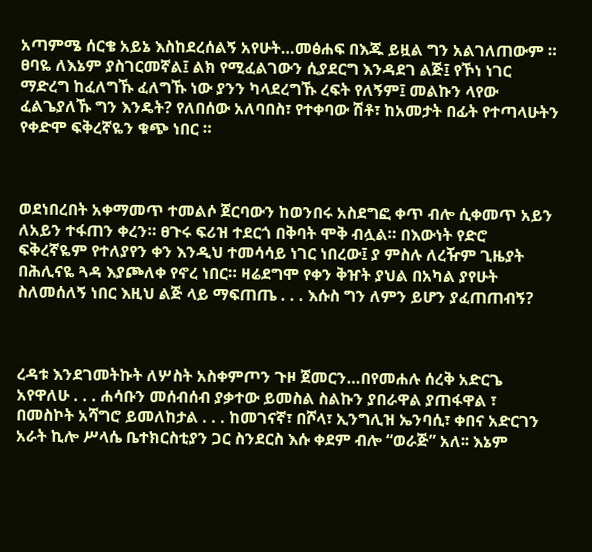አጣምሜ ሰርቄ አይኔ እስከደረሰልኝ አየሁት…መፅሐፍ በእጁ ይዟል ግን አልገለጠውም ። ፀባዬ ለእኔም ያስገርመኛል፤ ልክ የሚፈልገውን ሲያደርግ እንዳደገ ልጅ፤ የኾነ ነገር ማድረግ ከፈለግኹ ፈለግኹ ነው ያንን ካላደረግኹ ረፍት የለኝም፤ መልኩን ላየው ፈልጌያለኹ ግን እንዴት? የለበሰው አለባበስ፣ የተቀባው ሽቶ፣ ከአመታት በፊት የተጣላሁትን የቀድሞ ፍቅረኛዬን ቁጭ ነበር ።



ወደነበረበት አቀማመጥ ተመልሶ ጀርባውን ከወንበሩ አስደግፎ ቀጥ ብሎ ሲቀመጥ አይን ለአይን ተፋጠን ቀረን። ፀጉሩ ፍሪዝ ተደርጎ በቅባት ሞቅ ብሏል። በእውነት የድሮ ፍቅረኛዬም የተለያየን ቀን እንዲህ ተመሳሳይ ነገር ነበረው፤ ያ ምስሉ ለረዥም ጊዜያት በሕሊናዬ ጓዳ እያጮለቀ የኖረ ነበር። ዛሬደግሞ የቀን ቅዠት ያህል በአካል ያየሁት ስለመሰለኝ ነበር እዚህ ልጅ ላይ ማፍጠጤ . . . እሱስ ግን ለምን ይሆን ያፈጠጠብኝ?



ረዳቱ እንደገመትኩት ለሦስት አስቀምጦን ጉዞ ጀመርን…በየመሐሉ ሰረቅ አድርጌ አየዋለሁ . . . ሐሳቡን መሰብሰብ ያቃተው ይመስል ስልኩን ያበራዋል ያጠፋዋል ፣ በመስኮት አሻግሮ ይመለከታል . . . ከመገናኛ፣ በሾላ፣ ኢንግሊዝ ኤንባሲ፣ ቀበና አድርገን አራት ኪሎ ሥላሴ ቤተክርስቲያን ጋር ስንደርስ እሱ ቀደም ብሎ “ወራጅ” አለ፡፡ እኔም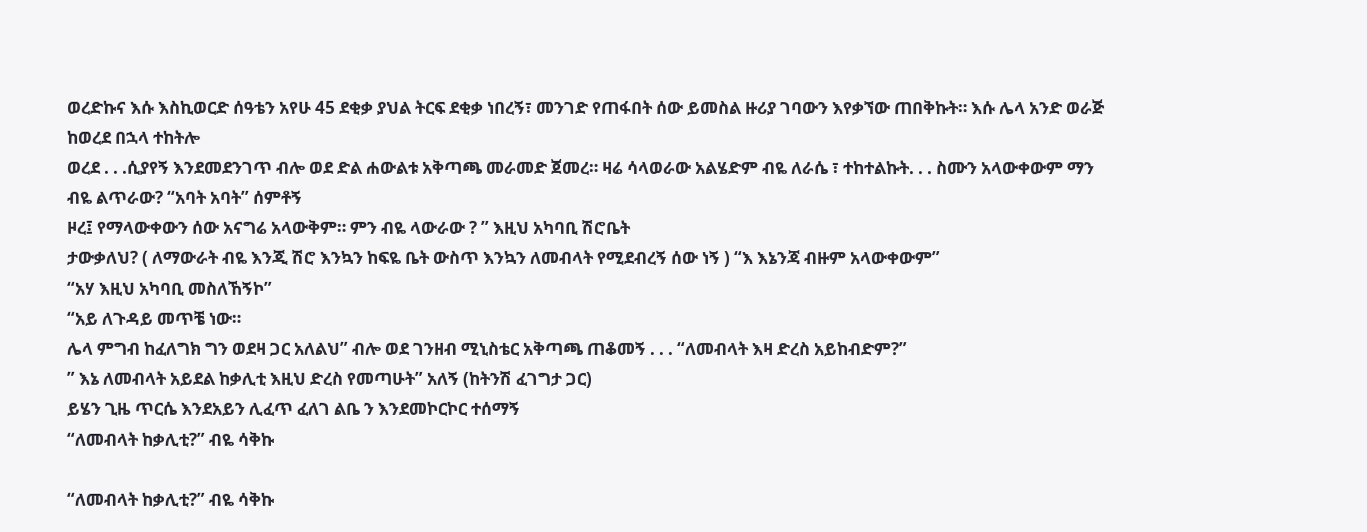ወረድኩና እሱ እስኪወርድ ሰዓቴን አየሁ 45 ደቂቃ ያህል ትርፍ ደቂቃ ነበረኝ፣ መንገድ የጠፋበት ሰው ይመስል ዙሪያ ገባውን እየቃኘው ጠበቅኩት። እሱ ሌላ አንድ ወራጅ ከወረደ በኋላ ተከትሎ
ወረደ . . .ሲያየኝ እንደመደንገጥ ብሎ ወደ ድል ሐውልቱ አቅጣጫ መራመድ ጀመረ። ዛሬ ሳላወራው አልሄድም ብዬ ለራሴ ፣ ተከተልኩት. . . ስሙን አላውቀውም ማን ብዬ ልጥራው? “አባት አባት” ሰምቶኝ
ዞረ፤ የማላውቀውን ሰው አናግሬ አላውቅም። ምን ብዬ ላውራው ? ” እዚህ አካባቢ ሽሮቤት
ታውቃለህ? ( ለማውራት ብዬ እንጂ ሽሮ እንኳን ከፍዬ ቤት ውስጥ እንኳን ለመብላት የሚደብረኝ ሰው ነኝ ) “እ እኔንጃ ብዙም አላውቀውም”
“አሃ እዚህ አካባቢ መስለኸኝኮ”
“አይ ለጉዳይ መጥቼ ነው።
ሌላ ምግብ ከፈለግክ ግን ወደዛ ጋር አለልህ” ብሎ ወደ ገንዘብ ሚኒስቴር አቅጣጫ ጠቆመኝ . . . “ለመብላት እዛ ድረስ አይከብድም?”
” እኔ ለመብላት አይደል ከቃሊቲ እዚህ ድረስ የመጣሁት” አለኝ (ከትንሽ ፈገግታ ጋር)
ይሄን ጊዜ ጥርሴ እንደአይን ሊፈጥ ፈለገ ልቤ ን እንደመኮርኮር ተሰማኝ
“ለመብላት ከቃሊቲ?” ብዬ ሳቅኩ

“ለመብላት ከቃሊቲ?” ብዬ ሳቅኩ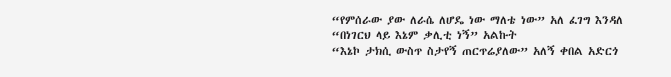“የምሰራው ያው ለራሴ ለሆዴ ነው ማለቴ ነው” አለ ፈገግ እንዳለ
“በነገርህ ላይ እኔም ቃሊቲ ነኝ” አልኩት
“እኔኮ ታክሲ ውስጥ ስታየኝ ጠርጥሬያለው” አለኝ ቀበል አድርጎ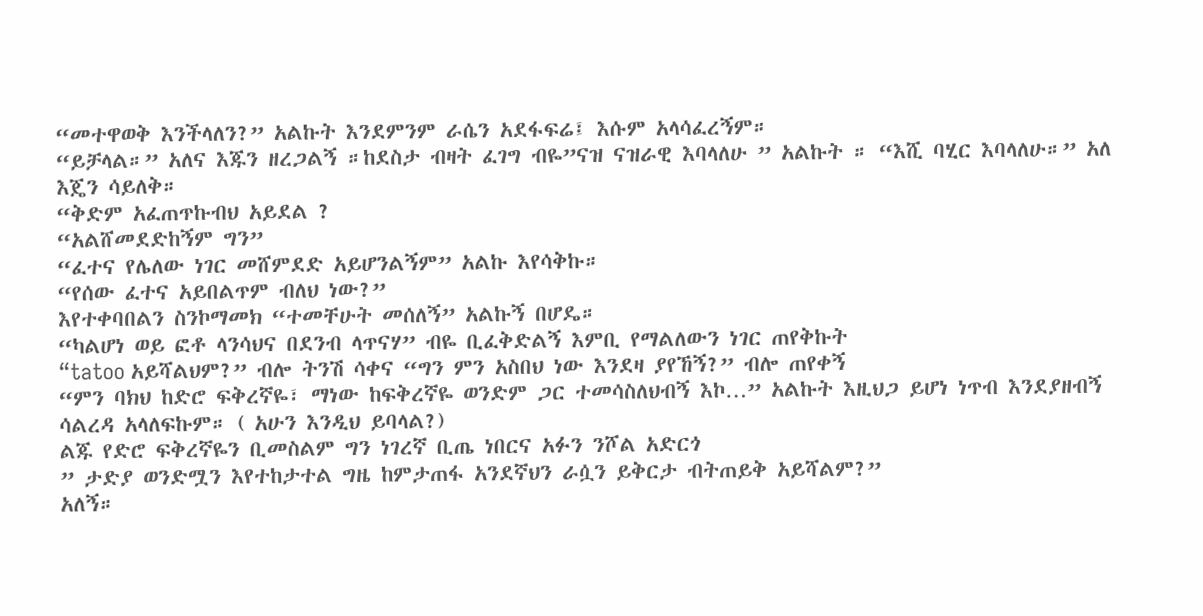“መተዋወቅ እንችላለን?” አልኩት እንደምንም ራሴን አደፋፍሬ፤ እሱም አላሳፈረኝም።
“ይቻላል።” አለና እጁን ዘረጋልኝ ።ከደስታ ብዛት ፈገግ ብዬ”ናዝ ናዝራዊ እባላለሁ ” አልኩት ። “እሺ ባሂር እባላለሁ።” አለ እጄን ሳይለቅ።
“ቅድም አፈጠጥኩብህ አይደል ?
“አልሸመደድከኝም ግን”
“ፈተና የሌለው ነገር መሸምደድ አይሆንልኝም” አልኩ እየሳቅኩ።
“የሰው ፈተና አይበልጥም ብለህ ነው?”
እየተቀባበልን ስንኮማመክ “ተመቸሁት መሰለኝ” አልኩኝ በሆዴ።
“ካልሆነ ወይ ፎቶ ላንሳህና በደንብ ላጥናሃ” ብዬ ቢፈቅድልኝ እምቢ የማልለውን ነገር ጠየቅኩት
“tatoo አይሻልህም?” ብሎ ትንሽ ሳቀና “ግን ምን አስበህ ነው እንደዛ ያየኸኝ?” ብሎ ጠየቀኝ
“ምን ባክህ ከድሮ ፍቅረኛዬ፣ ማነው ከፍቅረኛዬ ወንድም ጋር ተመሳስለህብኝ እኮ…” አልኩት እዚህጋ ይሆነ ነጥብ እንደያዘብኝ ሳልረዳ አላለፍኩም። ( አሁን እንዲህ ይባላል?)
ልጁ የድሮ ፍቅረኛዬን ቢመስልም ግን ነገረኛ ቢጤ ነበርና አፉን ንሾል አድርጎ
” ታድያ ወንድሟን እየተከታተል ግዜ ከምታጠፋ አንደኛህን ራሷን ይቅርታ ብትጠይቅ አይሻልም?”
አለኝ።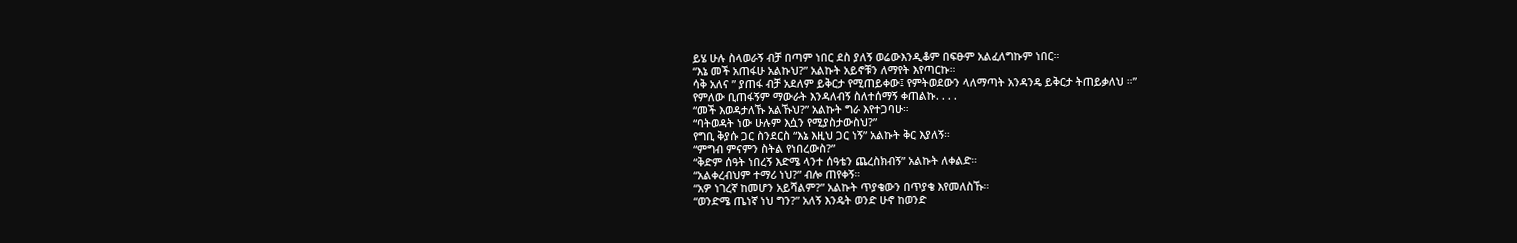ይሄ ሁሉ ስላወራኝ ብቻ በጣም ነበር ደስ ያለኝ ወሬውእንዲቆም በፍፁም አልፈለግኩም ነበር።
“እኔ መች አጠፋሁ አልኩህ?” አልኩት አይኖቹን ለማየት እየጣርኩ።
ሳቅ አለና ” ያጠፋ ብቻ አደለም ይቅርታ የሚጠይቀው፤ የምትወደውን ላለማጣት አንዳንዴ ይቅርታ ትጠይቃለህ ።”
የምለው ቢጠፋኝም ማውራት እንዳለብኝ ስለተሰማኝ ቀጠልኩ. . . .
“መች እወዳታለኹ አልኹህ?” አልኩት ግራ እየተጋባሁ።
“ባትወዳት ነው ሁሉም እሷን የሚያስታውስህ?”
የግቢ ቅያሱ ጋር ስንደርስ “እኔ እዚህ ጋር ነኝ” አልኩት ቅር እያለኝ።
“ምግብ ምናምን ስትል የነበረውስ?”
“ቅድም ሰዓት ነበረኝ እድሜ ላንተ ሰዓቴን ጨረስክብኝ” አልኩት ለቀልድ።
“አልቀረብህም ተማሪ ነህ?” ብሎ ጠየቀኝ።
“አዎ ነገረኛ ከመሆን አይሻልም?” አልኩት ጥያቄውን በጥያቄ እየመለስኹ።
“ወንድሜ ጤነኛ ነህ ግን?” አለኝ እንዴት ወንድ ሁኖ ከወንድ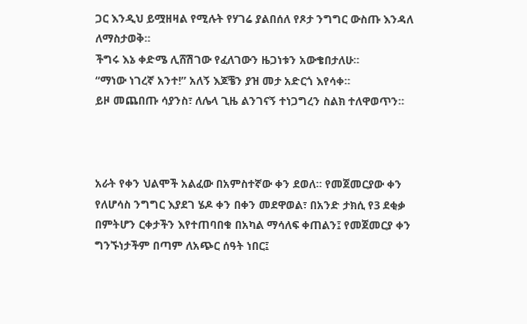ጋር እንዲህ ይሟዘዛል የሚሉት የሃገሬ ያልበሰለ የጾታ ንግግር ውስጡ እንዳለ ለማስታወቅ።
ችግሩ እኔ ቀድሜ ሊሸሽገው የፈለገውን ዜጋነቱን አውቄበታለሁ።
“ማነው ነገረኛ አንተ!” አለኝ እጆቼን ያዝ መታ አድርጎ እየሳቀ።
ይዞ መጨበጡ ሳያንስ፣ ለሌላ ጊዜ ልንገናኝ ተነጋግረን ስልክ ተለዋወጥን።



አራት የቀን ህልሞች አልፈው በአምስተኛው ቀን ደወለ። የመጀመርያው ቀን የለሆሳስ ንግግር እያደገ ሄዶ ቀን በቀን መደዋወል፣ በአንድ ታክሲ የ3 ደቂቃ በምትሆን ርቀታችን እየተጠባበቁ በአካል ማሳለፍ ቀጠልን፤ የመጀመርያ ቀን ግንኙነታችም በጣም ለአጭር ሰዓት ነበር፤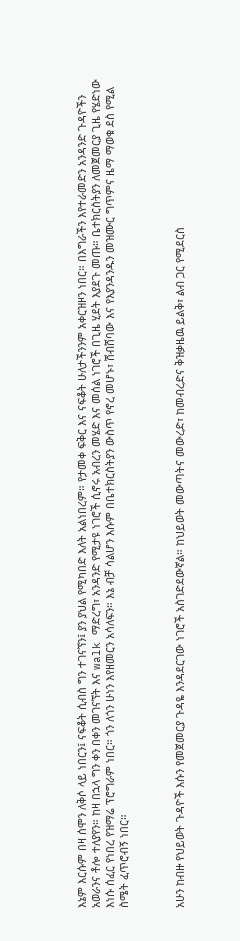እኔም እርሱም በዛ ሰሞን ለቅሶ ላይ ነበርን፤ ናፍቆት ሲብስ ግን ተገናኘን፤ ያን ያህል የሚካበድ እለት አልነበረም። የታመቀ ፍቅር እና ናፍቆት ሁለታችንንም አቀርዝዞን ነበር። በእግራችን እየተራመድን አንዳንድ ጉዳዮችን አወራንና ቶሎ ተለያየን። ከዛ በኋላ ግን ቀን በቀን መገናኘት እና walk ማድረግ፣ አንዳንድ የሚታዩ ነገሮች ሲኖሩ አብረን መሄድ እና መሰል ነገሮች በጊዜ ሂደት እያደጉ መጡ። ቤተክርስትያን ለመጀመርያ ጊዜ የሄድነው እነሱ ሰፈር የነበረ የዝማሬ ፕሮግራም ነበር። ጎን ለጎን ሁነን እየዘመርን አሳለፍን። እኔ ብቻ ሳልሆን እሱም በቤተክርስትያን ውስጥ የኖረ መሆኑ፣ ሽብሸባው እና የእያንዳንዱን መዝሙር ግጥምና ዜማ ማወቁ ደስ የሚል ስሜት ፈጥሮብኝ ነበር።



አሁን ከብዙ የህይወት ጉዳዮች እሱን የመጀመርያ ጉዳዬ እንዳደርገው ነገሮች አስገድደውኛል። ከህይወት መውጣትና መውረድ፣ ከመብረድና ቅዝቃዜዉ ይልቅ፣ ልብ ጋር የሚደርስ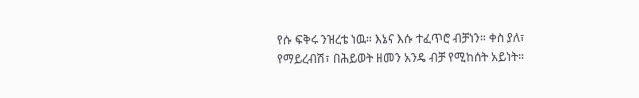የሱ ፍቅሩ ንዝረቴ ነዉ። እኔና እሱ ተፈጥሮ ብቻነን። ቀስ ያለ፣ የማይረብሽ፣ በሕይወት ዘመን አንዴ ብቻ የሚከሰት አይነት።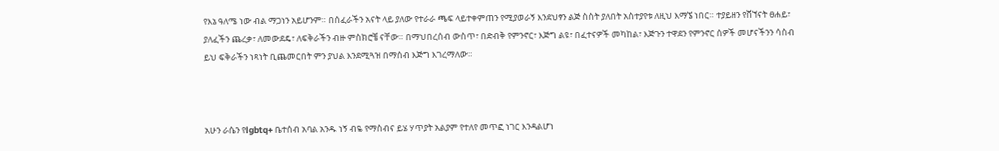የእኔ ዓለሜ ነው ብል ማጋነን አይሆንም። በሰፈራችን አናት ላይ ያለው የተራራ ጫፍ ላይተቀምጠን የሚያወራኝ እንደህፃን ልጅ ስስት ያለበት አስተያየቱ ለዚህ እማኜ ነበር። ተያይዘን የሸኘናት ፀሐይ፣ ያለፈችን ጨረቃ፣ ለመውደዴ፣ ለፍቅራችን ብዙ ምስክሮቼ ናቸው። በማህበረሰብ ውስጥ፣ በድብቅ የምንኖር፣ እጅግ ልዩ፣ በፈተናዎች መካከል፣ እጅጉን ተዋደን የምንኖር ሰዎች መሆናችንን ሳስብ ይህ ፍቅራችን ነጻነት ቢጨመርበት ምን ያህል እንደሚጓዝ በማሰብ እጅግ እገረማለው።



አሁን ራሴን የlgbtq+ ቤተሰብ አባል አንዱ ነኝ ብዬ የማስብና ይሄ ሃጥያት አልያም የተለየ መጥፎ ነገር እንዳልሆነ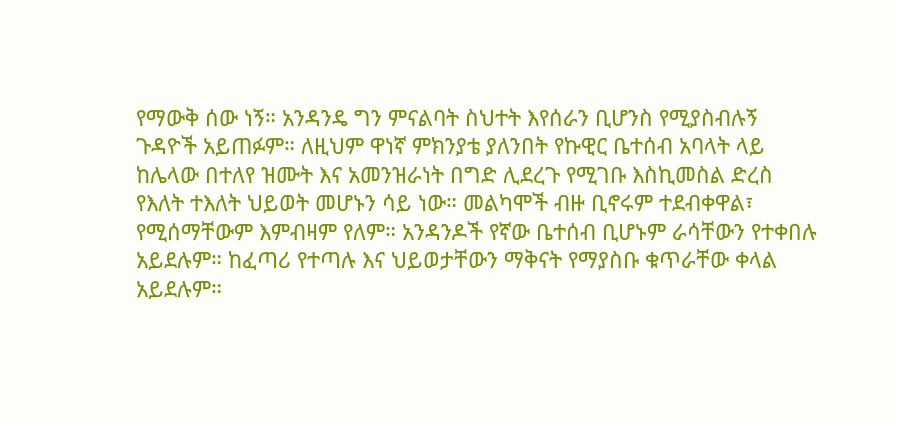የማውቅ ሰው ነኝ። አንዳንዴ ግን ምናልባት ስህተት እየሰራን ቢሆንስ የሚያስብሉኝ ጉዳዮች አይጠፉም። ለዚህም ዋነኛ ምክንያቴ ያለንበት የኩዊር ቤተሰብ አባላት ላይ ከሌላው በተለየ ዝሙት እና አመንዝራነት በግድ ሊደረጉ የሚገቡ እስኪመስል ድረስ የእለት ተእለት ህይወት መሆኑን ሳይ ነው። መልካሞች ብዙ ቢኖሩም ተደብቀዋል፣ የሚሰማቸውም እምብዛም የለም። አንዳንዶች የኛው ቤተሰብ ቢሆኑም ራሳቸውን የተቀበሉ አይደሉም። ከፈጣሪ የተጣሉ እና ህይወታቸውን ማቅናት የማያስቡ ቁጥራቸው ቀላል አይደሉም።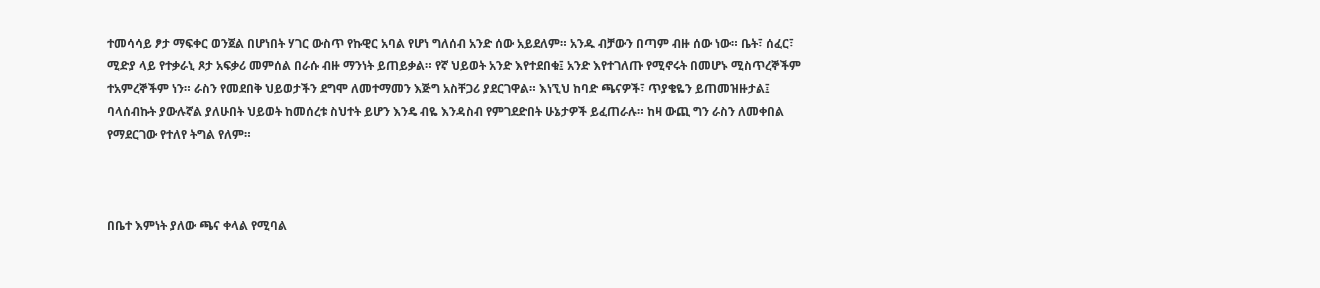ተመሳሳይ ፆታ ማፍቀር ወንጀል በሆነበት ሃገር ውስጥ የኩዊር አባል የሆነ ግለሰብ አንድ ሰው አይደለም። አንዱ ብቻውን በጣም ብዙ ሰው ነው። ቤት፣ ሰፈር፣ ሚድያ ላይ የተቃራኒ ጾታ አፍቃሪ መምሰል በራሱ ብዙ ማንነት ይጠይቃል። የኛ ህይወት አንድ እየተደበቁ፤ አንድ እየተገለጡ የሚኖሩት በመሆኑ ሚስጥረኞችም ተአምረኞችም ነን። ራስን የመደበቅ ህይወታችን ደግሞ ለመተማመን እጅግ አስቸጋሪ ያደርገዋል። እነኚህ ከባድ ጫናዎች፣ ጥያቄዬን ይጠመዝዙታል፤ ባላሰብኩት ያውሉኛል ያለሁበት ህይወት ከመሰረቱ ስህተት ይሆን እንዴ ብዬ እንዳስብ የምገደድበት ሁኔታዎች ይፈጠራሉ። ከዛ ውጪ ግን ራስን ለመቀበል የማደርገው የተለየ ትግል የለም።



በቤተ እምነት ያለው ጫና ቀላል የሚባል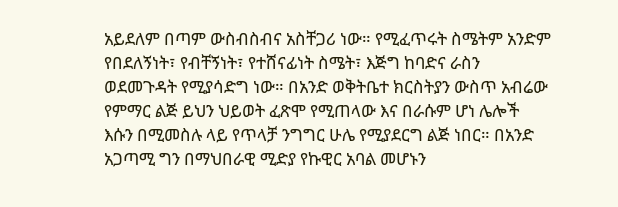አይደለም በጣም ውስብስብና አስቸጋሪ ነው። የሚፈጥሩት ስሜትም አንድም የበደለኝነት፣ የብቸኝነት፣ የተሸናፊነት ስሜት፣ እጅግ ከባድና ራስን ወደመጉዳት የሚያሳድግ ነው። በአንድ ወቅትቤተ ክርስትያን ውስጥ አብሬው የምማር ልጅ ይህን ህይወት ፈጽሞ የሚጠላው እና በራሱም ሆነ ሌሎች እሱን በሚመስሉ ላይ የጥላቻ ንግግር ሁሌ የሚያደርግ ልጅ ነበር። በአንድ አጋጣሚ ግን በማህበራዊ ሚድያ የኩዊር አባል መሆኑን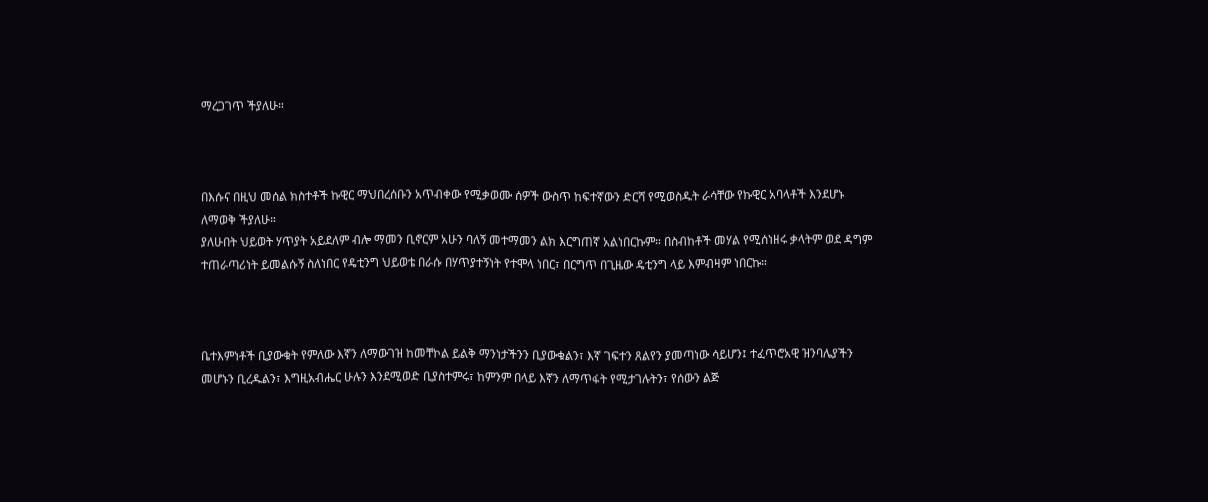ማረጋገጥ ችያለሁ።



በእሱና በዚህ መሰል ክስተቶች ኩዊር ማህበረሰቡን አጥብቀው የሚቃወሙ ሰዎች ውስጥ ከፍተኛውን ድርሻ የሚወስዱት ራሳቸው የኩዊር አባላቶች እንደሆኑ ለማወቅ ችያለሁ።
ያለሁበት ህይወት ሃጥያት አይደለም ብሎ ማመን ቢኖርም አሁን ባለኝ መተማመን ልክ እርግጠኛ አልነበርኩም። በስብከቶች መሃል የሚሰነዘሩ ቃላትም ወደ ዳግም ተጠራጣሪነት ይመልሱኝ ስለነበር የዴቲንግ ህይወቴ በራሱ በሃጥያተኝነት የተሞላ ነበር፣ በርግጥ በጊዜው ዴቲንግ ላይ እምብዛም ነበርኩ።



ቤተእምነቶች ቢያውቁት የምለው እኛን ለማውገዝ ከመቸኮል ይልቅ ማንነታችንን ቢያውቁልን፣ እኛ ገፍተን ጸልየን ያመጣነው ሳይሆን፤ ተፈጥሮአዊ ዝንባሌያችን መሆኑን ቢረዱልን፣ እግዚአብሔር ሁሉን እንደሚወድ ቢያስተምሩ፣ ከምንም በላይ እኛን ለማጥፋት የሚታገሉትን፣ የሰውን ልጅ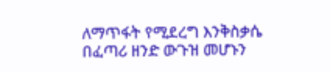ለማጥፋት የሚደረግ እንቅስቃሴ በፈጣሪ ዘንድ ውጉዝ መሆኑን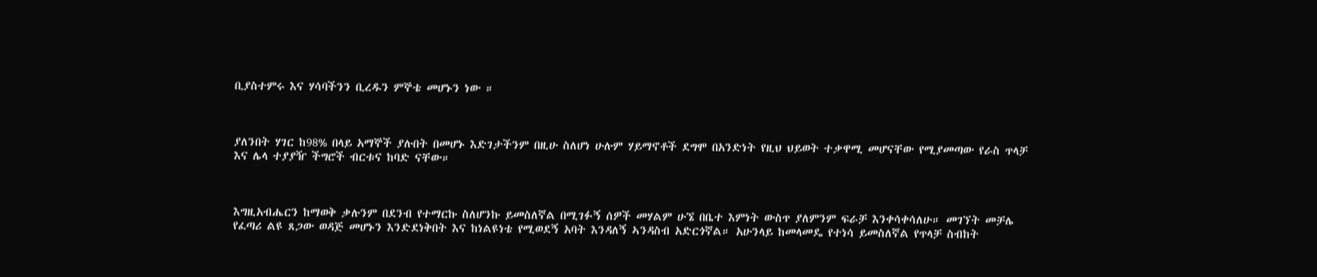ቢያስተምሩ እና ሃሳባችንን ቢረዱን ምኞቴ መሆኑን ነው ።



ያለንበት ሃገር ከ98% በላይ አማኞች ያሉበት በመሆኑ እድገታችንም በዚሁ ስለሆነ ሁሉም ሃይማኖቶች ደግሞ በአንድነት የዚህ ህይወት ተቃዋሚ መሆናቸው የሚያመጣው የራስ ጥላቻ እና ሌላ ተያያዥ ችግሮች ብርቱና ከባድ ናቸው።



እግዚአብሔርን ከማወቅ ቃሉንም በደንብ የተማርኩ ስለሆንኩ ይመስለኛል በሚገፉኝ ሰዎች መሃልም ሁኜ በቤተ እምነት ውስጥ ያለምንም ፍራቻ እንቀሳቀሳለሁ። መገኘት መቻሌ የፈጣሪ ልዩ ጸጋው ወዳጅ መሆኑን እንድደነቅበት እና ከነልዩነቴ የሚወደኝ አባት እንዳለኝ ኣንዳስብ አድርጎኛል። አሁንላይ ከመላመዴ የተነሳ ይመስለኛል የጥላቻ ስብከት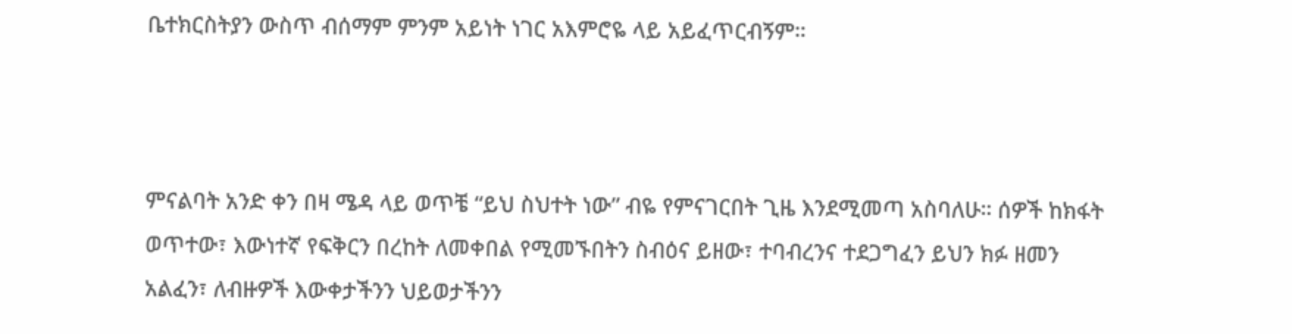ቤተክርስትያን ውስጥ ብሰማም ምንም አይነት ነገር አእምሮዬ ላይ አይፈጥርብኝም።



ምናልባት አንድ ቀን በዛ ሜዳ ላይ ወጥቼ “ይህ ስህተት ነው” ብዬ የምናገርበት ጊዜ እንደሚመጣ አስባለሁ። ሰዎች ከክፋት ወጥተው፣ እውነተኛ የፍቅርን በረከት ለመቀበል የሚመኙበትን ስብዕና ይዘው፣ ተባብረንና ተደጋግፈን ይህን ክፉ ዘመን አልፈን፣ ለብዙዎች እውቀታችንን ህይወታችንን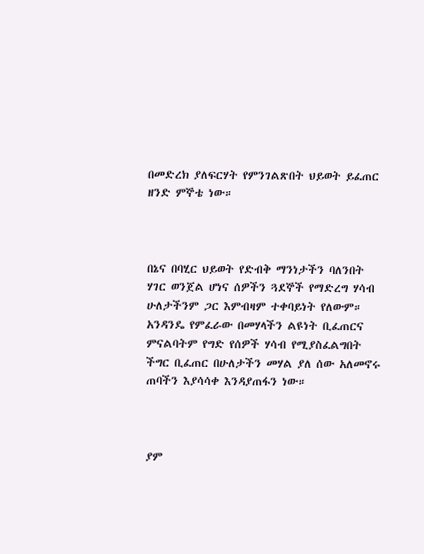በመድረክ ያለፍርሃት የምንገልጽበት ህይወት ይፈጠር ዘንድ ምኞቴ ነው።



በኔና በባሂር ህይወት የድብቅ ማንነታችን ባለንበት ሃገር ወንጀል ሆነና ሰዎችን ጓደኞች የማድረግ ሃሳብ ሁለታችንም ጋር እምብዛም ተቀባይነት የለውም። አንዳንዴ የምፈራው በመሃላችን ልዩነት ቢፈጠርና ምናልባትም የግድ የሰዎች ሃሳብ የሚያስፈልግበት ችግር ቢፈጠር በሁለታችን መሃል ያለ ሰው አለመኖሩ ጠባችን እያሳሳቀ እንዳያጠፋን ነው።



ያም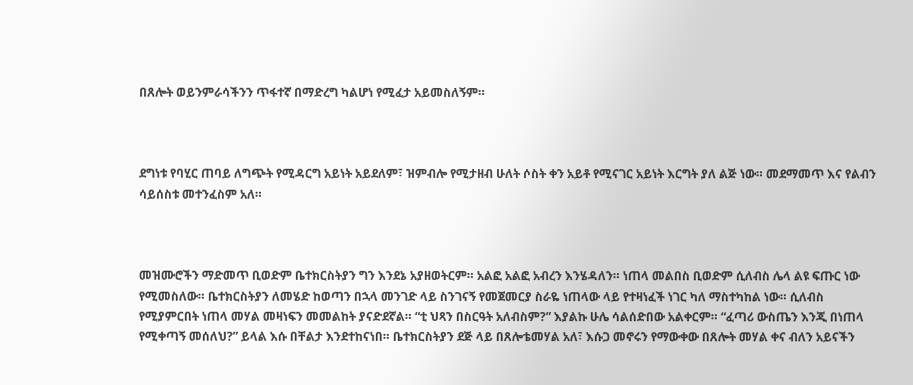በጸሎት ወይንምራሳችንን ጥፋተኛ በማድረግ ካልሆነ የሚፈታ አይመስለኝም።



ደግነቱ የባሂር ጠባይ ለግጭት የሚዳርግ አይነት አይደለም፣ ዝምብሎ የሚታዘብ ሁለት ሶስት ቀን አይቶ የሚናገር አይነት እርግት ያለ ልጅ ነው። መደማመጥ እና የልብን ሳይሰስቱ መተንፈስም አለ።



መዝሙሮችን ማድመጥ ቢወድም ቤተክርስትያን ግን እንደኔ አያዘወትርም። አልፎ አልፎ አብረን እንሄዳለን። ነጠላ መልበስ ቢወድም ሲለብስ ሌላ ልዩ ፍጡር ነው የሚመስለው። ቤተክርስትያን ለመሄድ ከወጣን በኋላ መንገድ ላይ ስንገናኝ የመጀመርያ ስራዬ ነጠላው ላይ የተዛነፈች ነገር ካለ ማስተካከል ነው። ሲለብስ የሚያምርበት ነጠላ መሃል መዛነፍን መመልከት ያናድደኛል። “ቲ ህጻን በስርዓት አለብስም?” እያልኩ ሁሌ ሳልሰድበው አልቀርም። “ፈጣሪ ውስጤን እንጂ በነጠላ የሚቀጣኝ መሰለህ?” ይላል እሱ በቸልታ እንደተከናነበ። ቤተክርስትያን ደጅ ላይ በጸሎቴመሃል አለ፣ እሱጋ መኖሩን የማውቀው በጸሎት መሃል ቀና ብለን አይናችን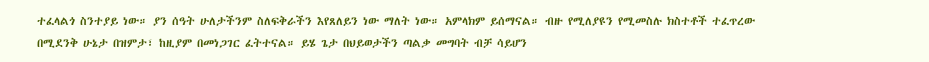ተፈላልጎ ስንተያይ ነው። ያን ሰዓት ሁለታችንም ስለፍቅራችን እየጸለይን ነው ማለት ነው። አምላክም ይሰማናል። ብዙ የሚለያዩን የሚመስሉ ክስተቶች ተፈጥረው በሚደንቅ ሁኔታ በዝምታ፣ ከዚያም በመነጋገር ፈትተናል። ይሄ ጌታ በህይወታችን ጣልቃ መግባት ብቻ ሳይሆን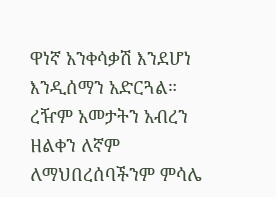ዋነኛ አንቀሳቃሽ እንደሆነ እንዲሰማን አድርጓል። ረዥም አመታትን አብረን ዘልቀን ለኛም ለማህበረሰባችንም ምሳሌ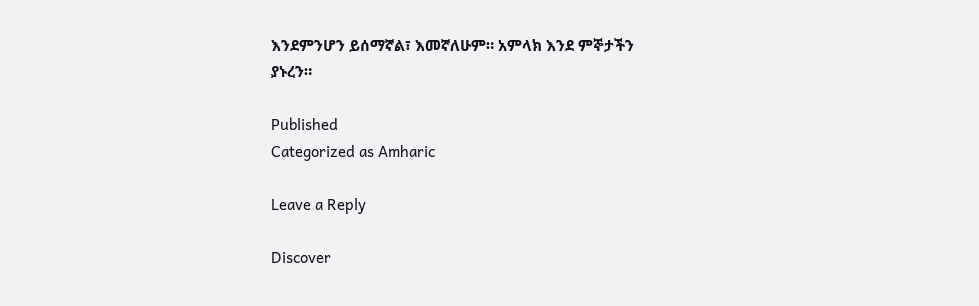እንደምንሆን ይሰማኛል፣ እመኛለሁም። አምላክ እንደ ምኞታችን ያኑረን።

Published
Categorized as Amharic

Leave a Reply

Discover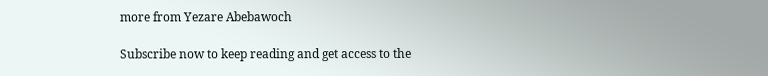more from Yezare Abebawoch

Subscribe now to keep reading and get access to the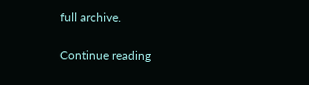full archive.

Continue reading